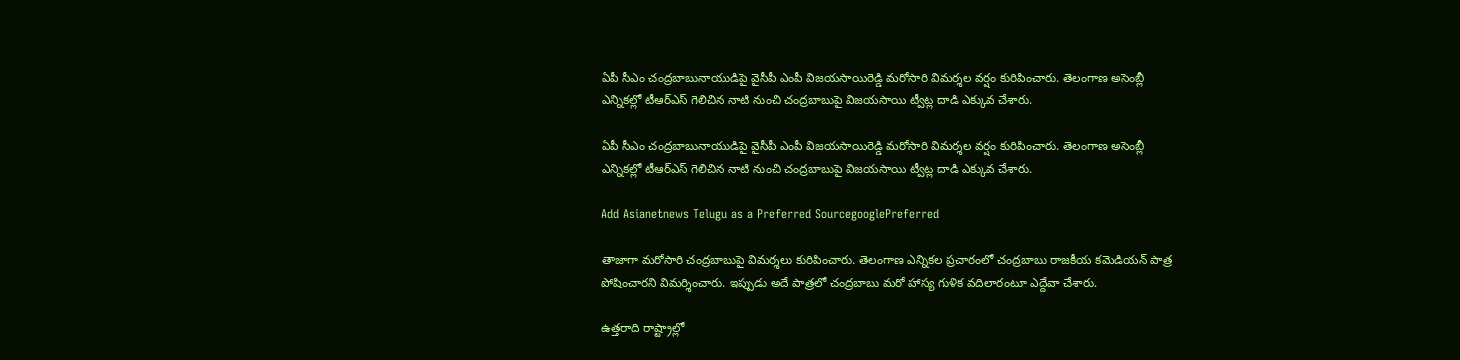ఏపీ సీఎం చంద్రబాబునాయుడిపై వైసీపీ ఎంపీ విజయసాయిరెడ్డి మరోసారి విమర్శల వర్షం కురిపించారు. తెలంగాణ అసెంబ్లీ ఎన్నికల్లో టీఆర్ఎస్ గెలిచిన నాటి నుంచి చంద్రబాబుపై విజయసాయి ట్వీట్ల దాడి ఎక్కువ చేశారు.

ఏపీ సీఎం చంద్రబాబునాయుడిపై వైసీపీ ఎంపీ విజయసాయిరెడ్డి మరోసారి విమర్శల వర్షం కురిపించారు. తెలంగాణ అసెంబ్లీ ఎన్నికల్లో టీఆర్ఎస్ గెలిచిన నాటి నుంచి చంద్రబాబుపై విజయసాయి ట్వీట్ల దాడి ఎక్కువ చేశారు.

Add Asianetnews Telugu as a Preferred SourcegooglePreferred

తాజాగా మరోసారి చంద్రబాబుపై విమర్శలు కురిపించారు. తెలంగాణ ఎన్నికల ప్రచారంలో చంద్రబాబు రాజకీయ కమెడియన్ పాత్ర పోషించారని విమర్శించారు. ఇప్పుడు అదే పాత్రలో చంద్రబాబు మరో హాస్య గుళిక వదిలారంటూ ఎద్దేవా చేశారు.

ఉత్తరాది రాష్ట్రాల్లో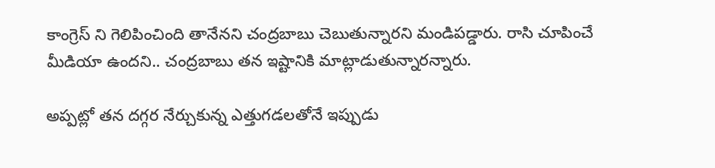కాంగ్రెస్ ని గెలిపించింది తానేనని చంద్రబాబు చెబుతున్నారని మండిపడ్డారు. రాసి చూపించే మీడియా ఉందని.. చంద్రబాబు తన ఇష్టానికి మాట్లాడుతున్నారన్నారు.

అప్పట్లో తన దగ్గర నేర్చుకున్న ఎత్తుగడలతోనే ఇప్పుడు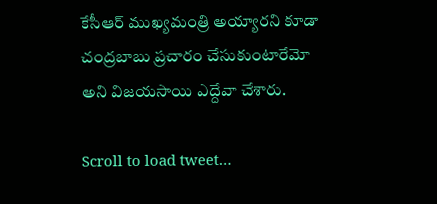కేసీఆర్ ముఖ్యమంత్రి అయ్యారని కూడా చంద్రబాబు ప్రచారం చేసుకుంటారేమో అని విజయసాయి ఎద్దేవా చేశారు.

Scroll to load tweet…